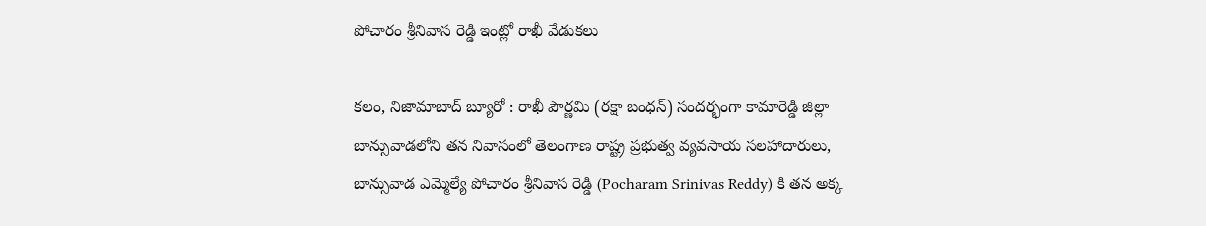పోచారం శ్రీనివాస రెడ్డి ఇంట్లో రాఖీ వేడుకలు

కలం, నిజామాబాద్ బ్యూరో : రాఖీ పౌర్ణమి (రక్షా బంధన్) సందర్భంగా కామారెడ్డి జిల్లా బాన్సువాడలోని తన నివాసంలో తెలంగాణ రాష్ట్ర ప్రభుత్వ వ్యవసాయ సలహాదారులు, బాన్సువాడ ఎమ్మెల్యే పోచారం శ్రీనివాస రెడ్డి (Pocharam Srinivas Reddy) కి తన అక్క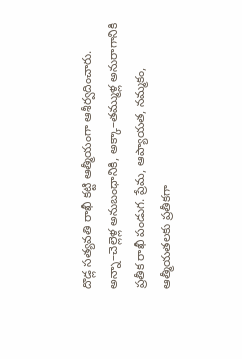దొడ్ల సత్యవతి రాఖీ కట్టి ఆత్మీయంగా ఆశీర్వదించారు. అన్నా–చెల్లెళ్ల అనుబంధానికి, అక్కా–తమ్ముళ్ల అనురాగానికి ప్రతీక రాఖీ పండుగ. ప్రేమ, ఆప్యాయత, నమ్మకం, ఆత్మీయతలకు ప్రతీకగా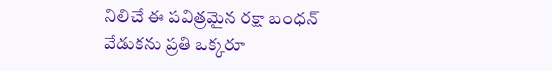నిలిచే ఈ పవిత్రమైన రక్షా బంధన్ వేడుకను ప్రతి ఒక్కరూ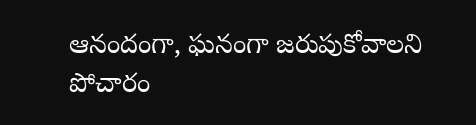ఆనందంగా, ఘనంగా జరుపుకోవాలని పోచారం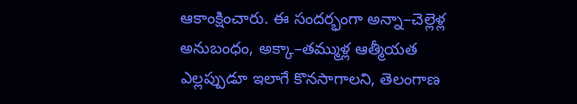ఆకాంక్షించారు. ఈ సందర్భంగా అన్నా–చెల్లెళ్ల అనుబంధం, అక్కా–తమ్ముళ్ల ఆత్మీయత ఎల్లప్పుడూ ఇలాగే కొనసాగాలని, తెలంగాణ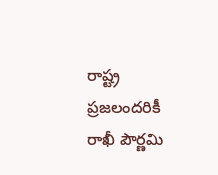రాష్ట్ర ప్రజలందరికీ రాఖీ పౌర్ణమి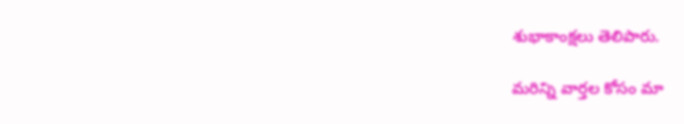శుభాకాంక్షలు తెలిపారు.

మ‌రిన్ని వార్త‌ల కోసం మా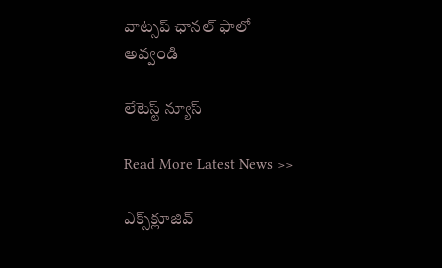వాట్స‌ప్ ఛాన‌ల్ ఫాలో అవ్వండి

లేటెస్ట్ న్యూస్‌

Read More Latest News >>

ఎక్స్‌క్లూజివ్‌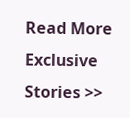Read More Exclusive Stories >>